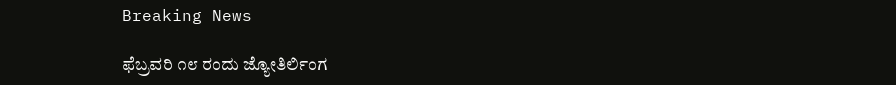Breaking News

ಫೆಬ್ರವರಿ ೧೮ ರಂದು ಜ್ಯೋತಿರ್ಲಿಂಗ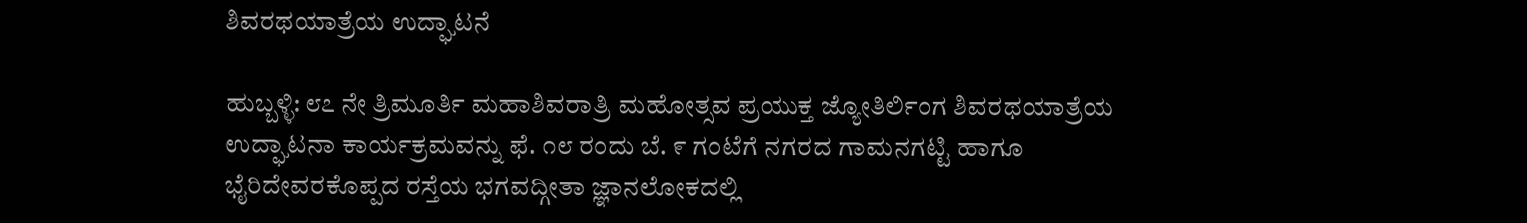ಶಿವರಥಯಾತ್ರೆಯ ಉದ್ಘಾಟನೆ

ಹುಬ್ಬಳ್ಳಿ: ೮೭ ನೇ ತ್ರಿಮೂರ್ತಿ ಮಹಾಶಿವರಾತ್ರಿ ಮಹೋತ್ಸವ ಪ್ರಯುಕ್ತ ಜ್ಯೋತಿರ್ಲಿಂಗ ಶಿವರಥಯಾತ್ರೆಯ ಉದ್ಘಾಟನಾ ಕಾರ್ಯಕ್ರಮವನ್ನು ಫೆ. ೧೮ ರಂದು ಬೆ. ೯ ಗಂಟೆಗೆ ನಗರದ ಗಾಮನಗಟ್ಟಿ ಹಾಗೂ ಭೈರಿದೇವರಕೊಪ್ಪದ ರಸ್ತೆಯ ಭಗವದ್ಗೀತಾ ಜ್ಞಾನಲೋಕದಲ್ಲಿ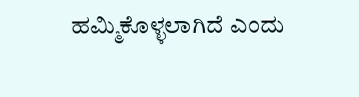ಹಮ್ಮಿಕೊಳ್ಳಲಾಗಿದೆ ಎಂದು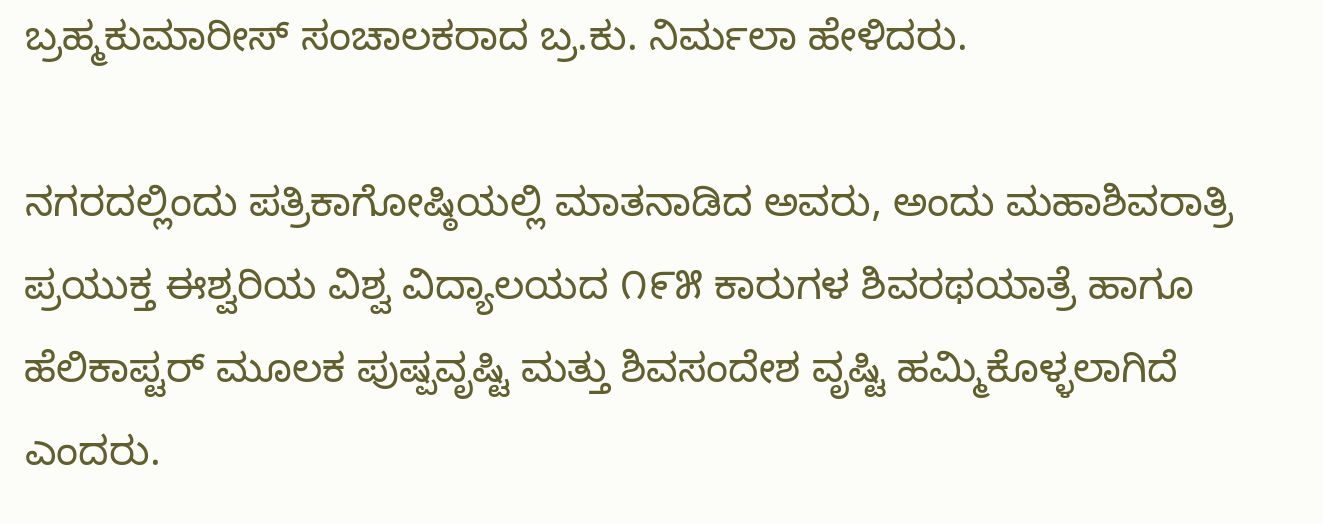ಬ್ರಹ್ಮಕುಮಾರೀಸ್ ಸಂಚಾಲಕರಾದ ಬ್ರ.ಕು. ನಿರ್ಮಲಾ ಹೇಳಿದರು.

ನಗರದಲ್ಲಿಂದು ಪತ್ರಿಕಾಗೋಷ್ಠಿಯಲ್ಲಿ ಮಾತನಾಡಿದ ಅವರು, ಅಂದು ಮಹಾಶಿವರಾತ್ರಿ ಪ್ರಯುಕ್ತ ಈಶ್ವರಿಯ ವಿಶ್ವ ವಿದ್ಯಾಲಯದ ೧೯೫ ಕಾರುಗಳ ಶಿವರಥಯಾತ್ರೆ ಹಾಗೂ ಹೆಲಿಕಾಪ್ಟರ್ ಮೂಲಕ ಪುಷ್ಪವೃಷ್ಟಿ ಮತ್ತು ಶಿವಸಂದೇಶ ವೃಷ್ಟಿ ಹಮ್ಮಿಕೊಳ್ಳಲಾಗಿದೆ ಎಂದರು.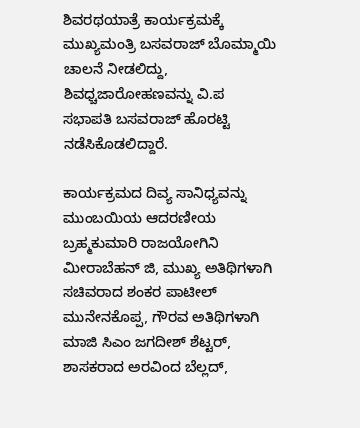ಶಿವರಥಯಾತ್ರೆ ಕಾರ್ಯಕ್ರಮಕ್ಕೆ ಮುಖ್ಯಮಂತ್ರಿ ಬಸವರಾಜ್ ಬೊಮ್ಮಾಯಿ ಚಾಲನೆ‌ ನೀಡಲಿದ್ದು, ಶಿವಧ್ಚಜಾರೋಹಣವನ್ನು ವಿ.ಪ
ಸಭಾಪತಿ ಬಸವರಾಜ್ ಹೊರಟ್ಟಿ ನಡೆಸಿಕೊಡಲಿದ್ದಾರೆ.

ಕಾರ್ಯಕ್ರಮದ ದಿವ್ಯ ಸಾನಿಧ್ಯವನ್ನು ಮುಂಬಯಿಯ ಆದರಣೀಯ ಬ್ರಹ್ಮಕುಮಾರಿ ರಾಜಯೋಗಿನಿ ಮೀರಾಬೆಹನ್ ಜಿ, ಮುಖ್ಯ ಅತಿಥಿಗಳಾಗಿ ಸಚಿವರಾದ ಶಂಕರ ಪಾಟೀಲ್ ಮುನೇನಕೊಪ್ಪ, ಗೌರವ ಅತಿಥಿಗಳಾಗಿ ಮಾಜಿ ಸಿಎಂ ಜಗದೀಶ್ ಶೆಟ್ಟರ್, ಶಾಸಕರಾದ ಅರವಿಂದ ಬೆಲ್ಲದ್,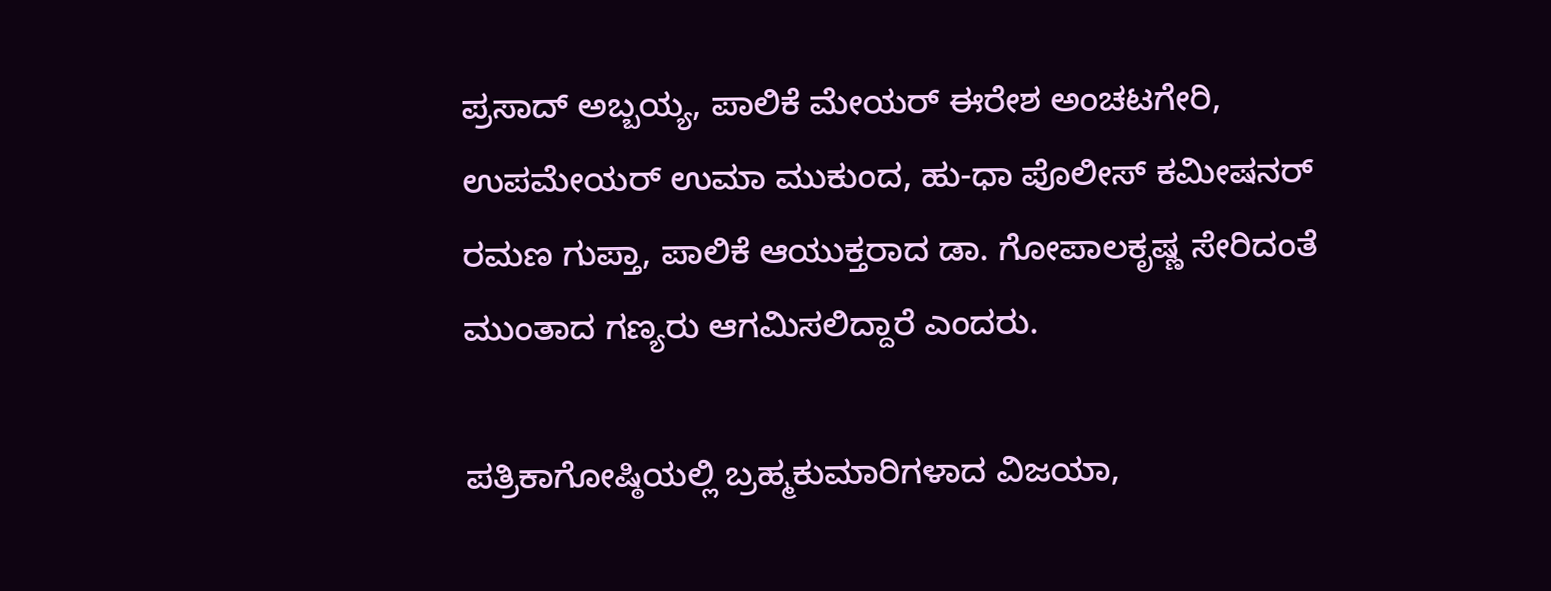ಪ್ರಸಾದ್ ಅಬ್ಬಯ್ಯ, ಪಾಲಿಕೆ ಮೇಯರ್ ಈರೇಶ ಅಂಚಟಗೇರಿ, ಉಪಮೇಯರ್ ಉಮಾ ಮುಕುಂದ, ಹು-ಧಾ ಪೊಲೀಸ್ ಕಮೀಷನರ್ ರಮಣ ಗುಪ್ತಾ, ಪಾಲಿಕೆ ಆಯುಕ್ತರಾದ ಡಾ. ಗೋಪಾಲಕೃಷ್ಣ ಸೇರಿದಂತೆ ಮುಂತಾದ ಗಣ್ಯರು ಆಗಮಿಸಲಿದ್ದಾರೆ ಎಂದರು.

ಪತ್ರಿಕಾಗೋಷ್ಠಿಯಲ್ಲಿ ಬ್ರಹ್ಮಕುಮಾರಿಗಳಾದ ವಿಜಯಾ,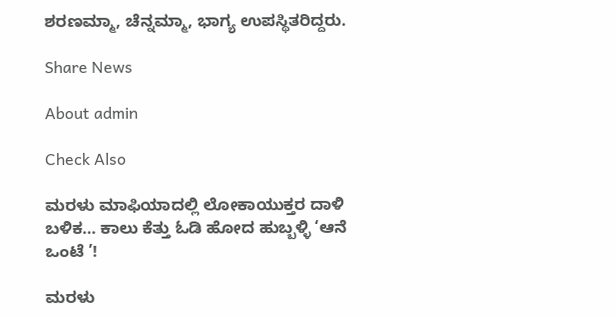ಶರಣಮ್ಮಾ, ಚೆನ್ನಮ್ಮಾ, ಭಾಗ್ಯ ಉಪಸ್ಥಿತರಿದ್ದರು.

Share News

About admin

Check Also

ಮರಳು ಮಾಫಿಯಾದಲ್ಲಿ ಲೋಕಾಯುಕ್ತರ ದಾಳಿ ಬಳಿಕ… ಕಾಲು ಕೆತ್ತು ಓಡಿ ಹೋದ ಹುಬ್ಬಳ್ಳಿ ‘ಆನೆ ಒಂಟೆ ’!

ಮರಳು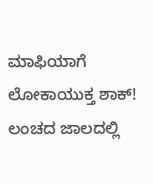ಮಾಫಿಯಾಗೆ ಲೋಕಾಯುಕ್ತ ಶಾಕ್! ಲಂಚದ ಜಾಲದಲ್ಲಿ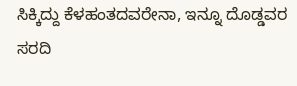ಸಿಕ್ಕಿದ್ದು ಕೆಳಹಂತದವರೇನಾ, ಇನ್ನೂ ದೊಡ್ಡವರ ಸರದಿ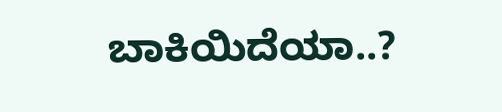ಬಾಕಿಯಿದೆಯಾ..?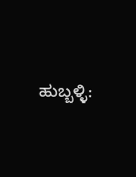ಹುಬ್ಬಳ್ಳಿ: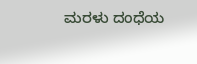ಮರಳು ದಂಧೆಯ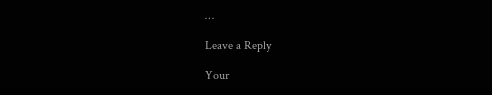…

Leave a Reply

Your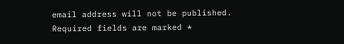email address will not be published. Required fields are marked *